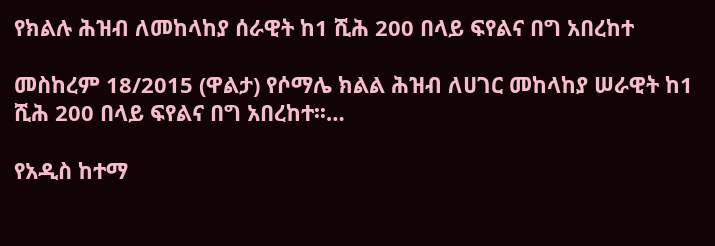የክልሉ ሕዝብ ለመከላከያ ሰራዊት ከ1 ሺሕ 200 በላይ ፍየልና በግ አበረከተ

መስከረም 18/2015 (ዋልታ) የሶማሌ ክልል ሕዝብ ለሀገር መከላከያ ሠራዊት ከ1 ሺሕ 200 በላይ ፍየልና በግ አበረከተ፡፡…

የአዲስ ከተማ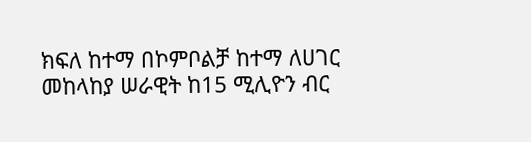ክፍለ ከተማ በኮምቦልቻ ከተማ ለሀገር መከላከያ ሠራዊት ከ15 ሚሊዮን ብር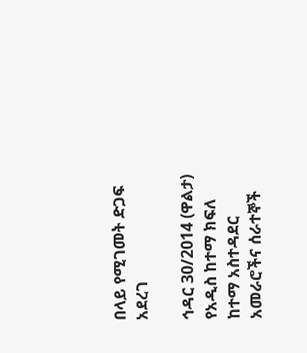በላይ የሚገመት ድጋፍ አደረገ

ኅዳር 30/2014 (ዋልታ) የአዲስ ከተማ ክፍለ ከተማ አስተዳደር አመራሮችና ሰራተኞች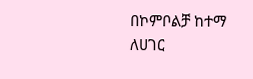በኮምቦልቻ ከተማ ለሀገር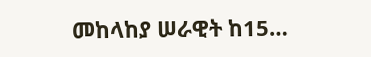መከላከያ ሠራዊት ከ15…